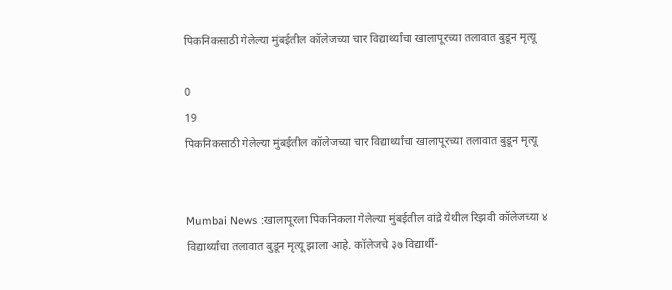पिकनिकसाठी गेलेल्या मुंबईतील कॉलेजच्या चार विद्यार्थ्यांचा खालापूरच्या तलावात बुडून मृत्यू

0
19
पिकनिकसाठी गेलेल्या मुंबईतील कॉलेजच्या चार विद्यार्थ्यांचा खालापूरच्या तलावात बुडून मृत्यू


Mumbai News :खालापूरला पिकनिकला गेलेल्या मुंबईतील वांद्रे येथील रिझवी कॉलेजच्या ४ विद्यार्थ्यांचा तलावात बुडून मृत्यू झाला आहे. कॉलेजचे ३७ विद्यार्थी-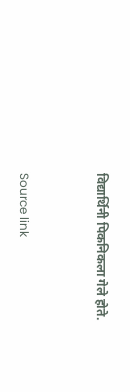विद्यार्थिनी पिकनिकला गेले होते.



Source link